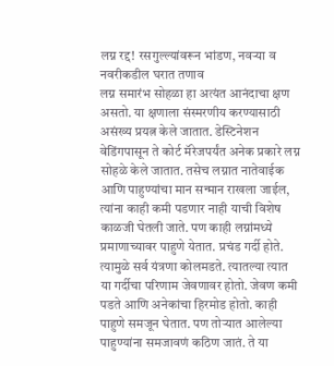लग्न रद्द! रसगुल्ल्यांवरून भांडण, नवऱ्या व नवरीकडील घरात तणाव
लग्न समारंभ सोहळा हा अत्यंत आनंदाचा क्षण असतो. या क्षणाला संस्मरणीय करण्यासाठी असंख्य प्रयत्न केले जातात. डेस्टिनेशन वेडिंगपासून ते कोर्ट मॅरेजपर्यंत अनेक प्रकारे लग्न सोहळे केले जातात. तसेच लग्नात नातेवाईक आणि पाहुण्यांचा मान सन्मान राखला जाईल, त्यांना काही कमी पडणार नाही याची विशेष काळजी घेतली जाते. पण काही लग्नांमध्ये प्रमाणाच्यावर पाहुणे येतात. प्रचंड गर्दी होते. त्यामुळे सर्व यंत्रणा कोलमडते. त्यातल्या त्यात या गर्दीचा परिणाम जेवणावर होतो. जेवण कमी पडते आणि अनेकांचा हिरमोड होतो. काही पाहुणे समजून घेतात. पण तोऱ्यात आलेल्या पाहुण्यांना समजावणं कठिण जातं. ते या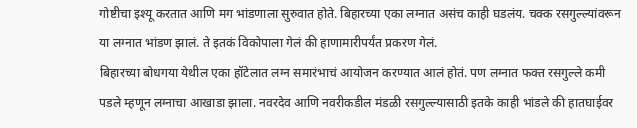गोष्टीचा इश्यू करतात आणि मग भांडणाला सुरुवात होते. बिहारच्या एका लग्नात असंच काही घडलंय. चक्क रसगुल्ल्यांवरून या लग्नात भांडण झालं. ते इतकं विकोपाला गेलं की हाणामारीपर्यंत प्रकरण गेलं.
बिहारच्या बोधगया येथील एका हॉटेलात लग्न समारंभाचं आयोजन करण्यात आलं होतं. पण लग्नात फक्त रसगुल्ले कमी पडले म्हणून लग्नाचा आखाडा झाला. नवरदेव आणि नवरीकडील मंडळी रसगुल्ल्यासाठी इतके काही भांडले की हातघाईवर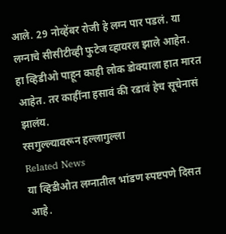आले. 29 नोव्हेंबर रोजी हे लग्न पार पडलं. या लग्नाचे सीसीटीव्ही फुटेज व्हायरल झाले आहेत. हा व्हिडीओ पाहून काही लोक डोक्याला हात मारत आहेत. तर काहींना हसावं की रडावं हेच सूचेनासं झालंय.
रसगुल्ल्यावरून हल्लागुल्ला
Related News
या व्हिडीओत लग्नातील भांडण स्पष्टपणे दिसत आहे.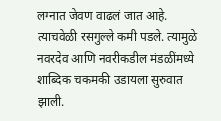लग्नात जेवण वाढलं जात आहे. त्याचवेळी रसगुल्ले कमी पडले. त्यामुळे नवरदेव आणि नवरीकडील मंडळींमध्ये शाब्दिक चकमकी उडायला सुरुवात झाली.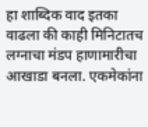हा शाब्दिक वाद इतका वाढला की काही मिनिटातच लग्नाचा मंडप हाणामारीचा आखाडा बनला. एकमेकांना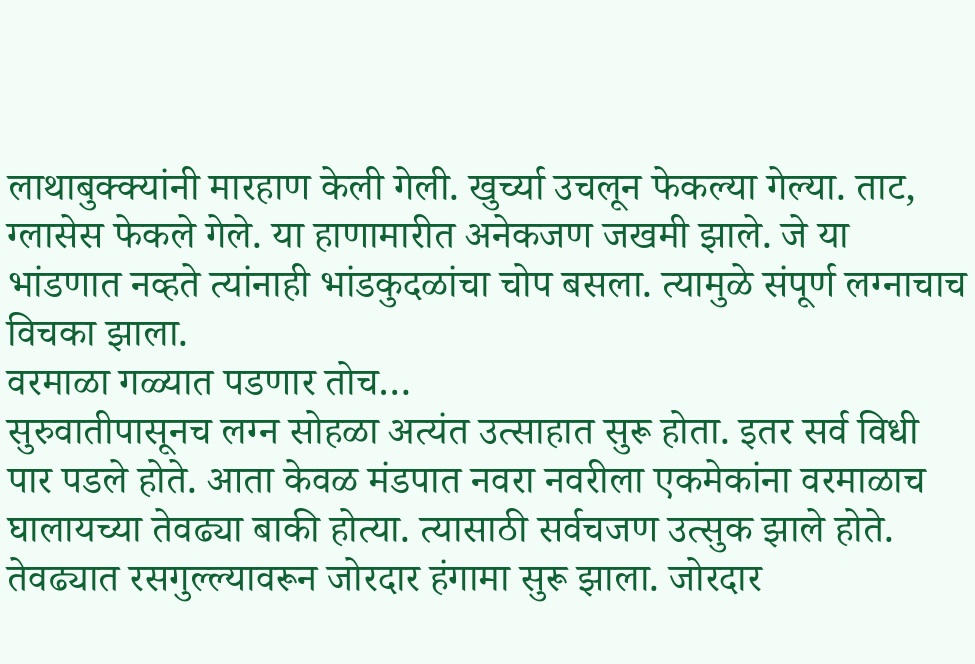लाथाबुक्क्यांनी मारहाण केली गेली. खुर्च्या उचलून फेकल्या गेल्या. ताट, ग्लासेस फेकले गेले. या हाणामारीत अनेकजण जखमी झाले. जे या भांडणात नव्हते त्यांनाही भांडकुदळांचा चोप बसला. त्यामुळे संपूर्ण लग्नाचाच विचका झाला.
वरमाळा गळ्यात पडणार तोच…
सुरुवातीपासूनच लग्न सोहळा अत्यंत उत्साहात सुरू होता. इतर सर्व विधी पार पडले होते. आता केवळ मंडपात नवरा नवरीला एकमेकांना वरमाळाच घालायच्या तेवढ्या बाकी होत्या. त्यासाठी सर्वचजण उत्सुक झाले होते. तेवढ्यात रसगुल्ल्यावरून जोरदार हंगामा सुरू झाला. जोरदार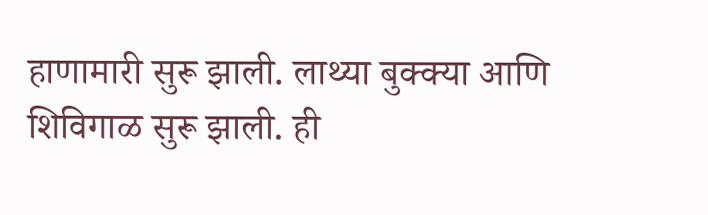हाणामारी सुरू झाली. लाथ्या बुक्क्या आणि शिविगाळ सुरू झाली. ही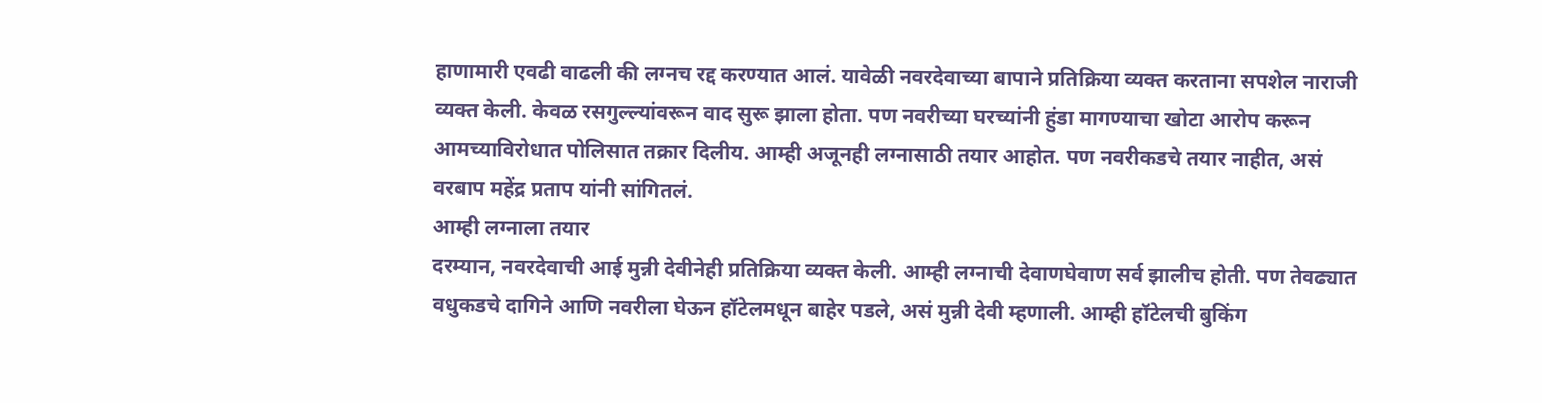हाणामारी एवढी वाढली की लग्नच रद्द करण्यात आलं. यावेळी नवरदेवाच्या बापाने प्रतिक्रिया व्यक्त करताना सपशेल नाराजी व्यक्त केली. केवळ रसगुल्ल्यांवरून वाद सुरू झाला होता. पण नवरीच्या घरच्यांनी हुंडा मागण्याचा खोटा आरोप करून आमच्याविरोधात पोलिसात तक्रार दिलीय. आम्ही अजूनही लग्नासाठी तयार आहोत. पण नवरीकडचे तयार नाहीत, असं वरबाप महेंद्र प्रताप यांनी सांगितलं.
आम्ही लग्नाला तयार
दरम्यान, नवरदेवाची आई मुन्नी देवीनेही प्रतिक्रिया व्यक्त केली. आम्ही लग्नाची देवाणघेवाण सर्व झालीच होती. पण तेवढ्यात वधुकडचे दागिने आणि नवरीला घेऊन हॉटेलमधून बाहेर पडले, असं मुन्नी देवी म्हणाली. आम्ही हॉटेलची बुकिंग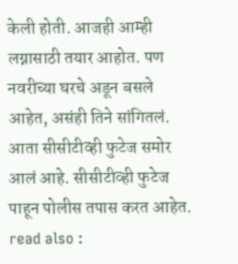केली होती. आजही आम्ही लग्नासाठी तयार आहोत. पण नवरीच्या घरचे अडून बसले आहेत, असंही तिने सांगितलं. आता सीसीटीव्ही फुटेज समोर आलं आहे. सीसीटीव्ही फुटेज पाहून पोलीस तपास करत आहेत.
read also :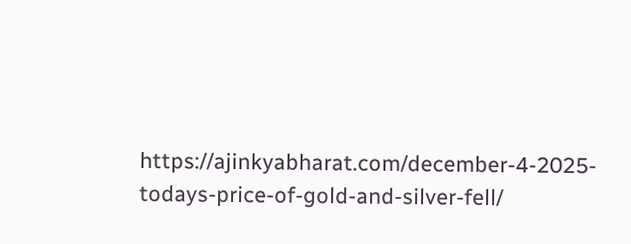https://ajinkyabharat.com/december-4-2025-todays-price-of-gold-and-silver-fell/